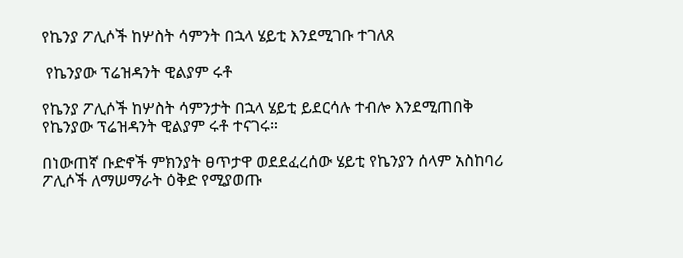የኬንያ ፖሊሶች ከሦስት ሳምንት በኋላ ሄይቲ እንደሚገቡ ተገለጸ

 የኬንያው ፕሬዝዳንት ዊልያም ሩቶ

የኬንያ ፖሊሶች ከሦስት ሳምንታት በኋላ ሄይቲ ይደርሳሉ ተብሎ እንደሚጠበቅ የኬንያው ፕሬዝዳንት ዊልያም ሩቶ ተናገሩ።

በነውጠኛ ቡድኖች ምክንያት ፀጥታዋ ወደደፈረሰው ሄይቲ የኬንያን ሰላም አስከባሪ ፖሊሶች ለማሠማራት ዕቅድ የሚያወጡ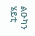ልዑካን ሄይቲ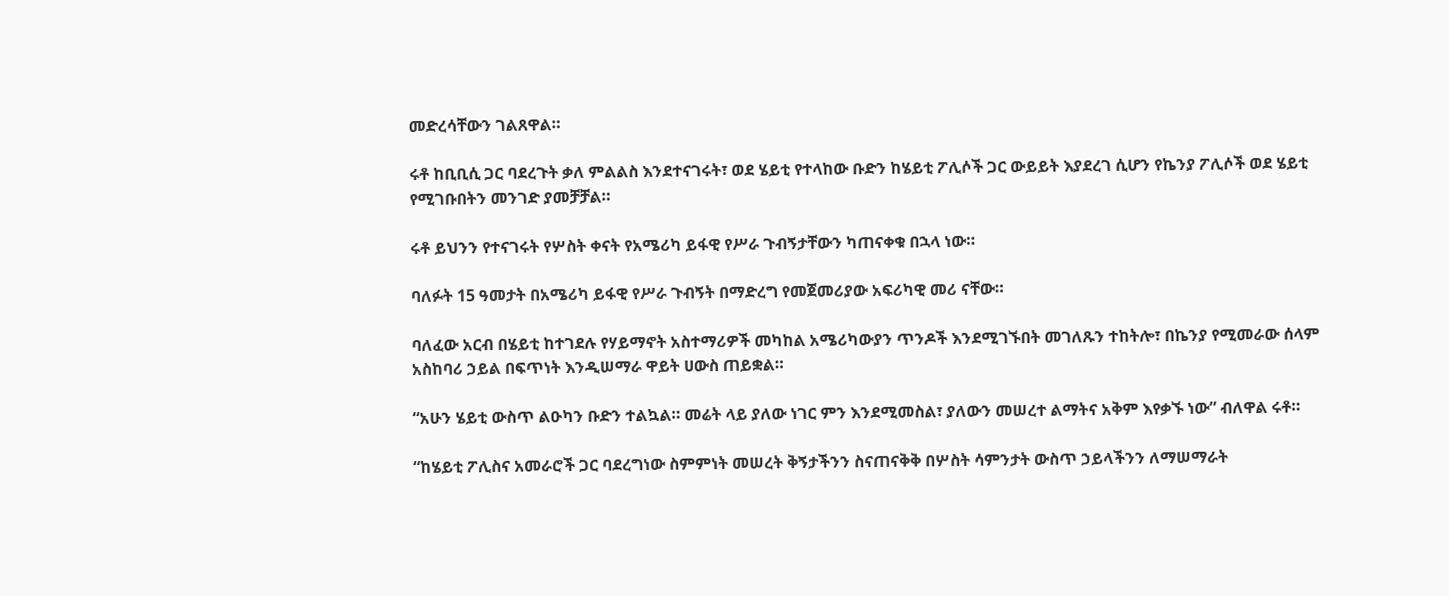መድረሳቸውን ገልጸዋል።

ሩቶ ከቢቢሲ ጋር ባደረጉት ቃለ ምልልስ እንደተናገሩት፣ ወደ ሄይቲ የተላከው ቡድን ከሄይቲ ፖሊሶች ጋር ውይይት እያደረገ ሲሆን የኬንያ ፖሊሶች ወደ ሄይቲ የሚገቡበትን መንገድ ያመቻቻል።

ሩቶ ይህንን የተናገሩት የሦስት ቀናት የአሜሪካ ይፋዊ የሥራ ጉብኝታቸውን ካጠናቀቁ በኋላ ነው።

ባለፉት 15 ዓመታት በአሜሪካ ይፋዊ የሥራ ጉብኝት በማድረግ የመጀመሪያው አፍሪካዊ መሪ ናቸው።

ባለፈው አርብ በሄይቲ ከተገደሉ የሃይማኖት አስተማሪዎች መካከል አሜሪካውያን ጥንዶች እንደሚገኙበት መገለጹን ተከትሎ፣ በኬንያ የሚመራው ሰላም አስከባሪ ኃይል በፍጥነት እንዲሠማራ ዋይት ሀውስ ጠይቋል።

“አሁን ሄይቲ ውስጥ ልዑካን ቡድን ተልኳል። መሬት ላይ ያለው ነገር ምን እንደሚመስል፣ ያለውን መሠረተ ልማትና አቅም እየቃኙ ነው” ብለዋል ሩቶ።

“ከሄይቲ ፖሊስና አመራሮች ጋር ባደረግነው ስምምነት መሠረት ቅኝታችንን ስናጠናቅቅ በሦስት ሳምንታት ውስጥ ኃይላችንን ለማሠማራት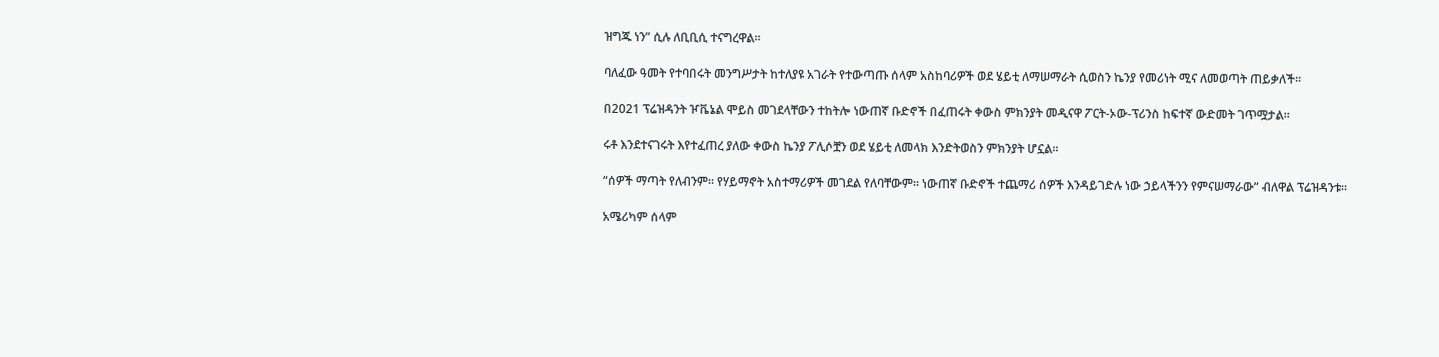ዝግጁ ነን” ሲሉ ለቢቢሲ ተናግረዋል።

ባለፈው ዓመት የተባበሩት መንግሥታት ከተለያዩ አገራት የተውጣጡ ሰላም አስከባሪዎች ወደ ሄይቲ ለማሠማራት ሲወስን ኬንያ የመሪነት ሚና ለመወጣት ጠይቃለች።

በ2021 ፕሬዝዳንት ዦቬኔል ሞይስ መገደላቸውን ተከትሎ ነውጠኛ ቡድኖች በፈጠሩት ቀውስ ምክንያት መዲናዋ ፖርት-ኦው-ፕሪንስ ከፍተኛ ውድመት ገጥሟታል።

ሩቶ እንደተናገሩት እየተፈጠረ ያለው ቀውስ ኬንያ ፖሊሶቿን ወደ ሄይቲ ለመላክ እንድትወስን ምክንያት ሆኗል።

“ሰዎች ማጣት የለብንም። የሃይማኖት አስተማሪዎች መገደል የለባቸውም። ነውጠኛ ቡድኖች ተጨማሪ ሰዎች እንዳይገድሉ ነው ኃይላችንን የምናሠማራው” ብለዋል ፕሬዝዳንቱ።

አሜሪካም ሰላም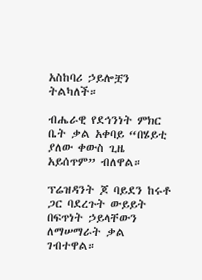አስከባሪ ኃይሎቿን ትልካለች።

ብሔራዊ የደኅንነት ምክር ቤት ቃል አቀባይ “በሄይቲ ያለው ቀውስ ጊዜ አይሰጥም” ብለዋል።

ፕሬዝዳንት ጆ ባይደን ከሩቶ ጋር ባደረጉት ውይይት በፍጥነት ኃይላቸውን ለማሠማራት ቃል ገብተዋል።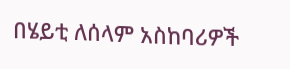በሄይቲ ለሰላም አስከባሪዎች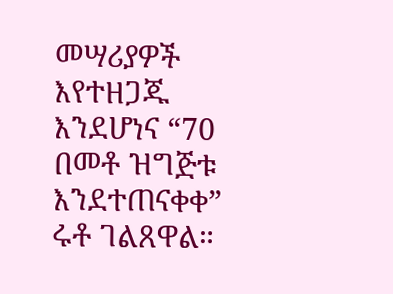መሣሪያዎች እየተዘጋጁ እንደሆነና “70 በመቶ ዝግጅቱ እንደተጠናቀቀ” ሩቶ ገልጸዋል።